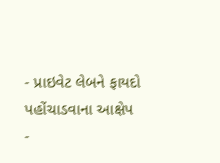- પ્રાઇવેટ લેબને ફાયદો પહોંચાડવાના આક્ષેપ
-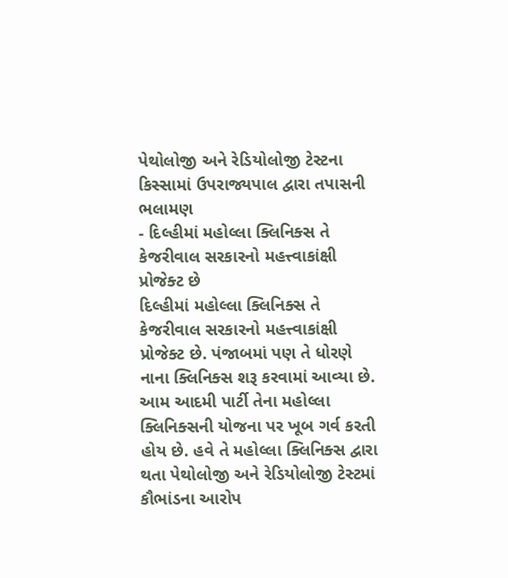પેથોલોજી અને રેડિયોલોજી ટેસ્ટના કિસ્સામાં ઉપરાજ્યપાલ દ્વારા તપાસની ભલામણ
- દિલ્હીમાં મહોલ્લા ક્લિનિક્સ તે કેજરીવાલ સરકારનો મહત્ત્વાકાંક્ષી પ્રોજેક્ટ છે
દિલ્હીમાં મહોલ્લા ક્લિનિક્સ તે કેજરીવાલ સરકારનો મહત્ત્વાકાંક્ષી પ્રોજેક્ટ છે. પંજાબમાં પણ તે ધોરણે નાના ક્લિનિક્સ શરૂ કરવામાં આવ્યા છે. આમ આદમી પાર્ટી તેના મહોલ્લા ક્લિનિક્સની યોજના પર ખૂબ ગર્વ કરતી હોય છે. હવે તે મહોલ્લા ક્લિનિક્સ દ્વારા થતા પેથોલોજી અને રેડિયોલોજી ટેસ્ટમાં કૌભાંડના આરોપ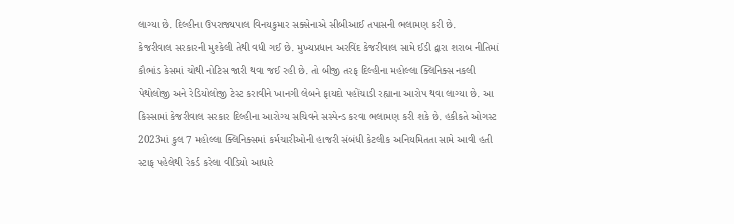લાગ્યા છે. દિલ્હીના ઉપરાજ્યપાલ વિનયકુમાર સક્સેનાએ સીબીઆઈ તપાસની ભલામણ કરી છે.
કેજરીવાલ સરકારની મુશ્કેલી તેથી વધી ગઈ છે. મુખ્યપ્રધાન અરવિંદ કેજરીવાલ સામે ઈડી દ્વારા શરાબ નીતિમાં કૌભાંડ કેસમાં ચોથી નોટિસ જારી થવા જઈ રહી છે. તો બીજી તરફ દિલ્હીના મહોલ્લા ક્લિનિક્સ નકલી પેથોલોજી અને રેડિયોલોજી ટેસ્ટ કરાવીને ખાનગી લેબને ફાયદો પહોંચાડી રહ્યાના આરોપ થવા લાગ્યા છે. આ કિસ્સામાં કેજરીવાલ સરકાર દિલ્હીના આરોગ્ય સચિવને સસ્પેન્ડ કરવા ભલામણ કરી શકે છે. હકીકતે ઓગસ્ટ 2023માં કુલ 7 મહોલ્લા ક્લિનિક્સમાં કર્મચારીઓની હાજરી સંબંધી કેટલીક અનિયમિતતા સામે આવી હતી સ્ટાફ પહેલેથી રેકર્ડ કરેલા વીડિયો આધારે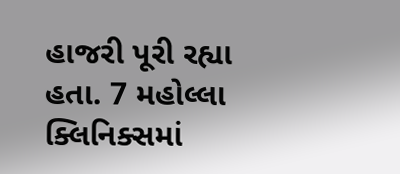હાજરી પૂરી રહ્યા હતા. 7 મહોલ્લા ક્લિનિક્સમાં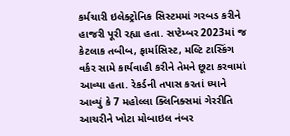કર્મચારી ઇલેક્ટ્રોનિક સિસ્ટમમાં ગરબડ કરીને હાજરી પૂરી રહ્યા હતા. સપ્ટેમ્બર 2023માં જ કેટલાક તબીબ, ફાર્માસિસ્ટ, મલ્ટિ ટાસ્કિંગ વર્કર સામે કાર્યવાહી કરીને તેમને છૂટા કરવામાં આવ્યા હતા. રેકર્ડની તપાસ કરતાં ધ્યાને આવ્યું કે 7 મહોલ્લા ક્લિનિક્સમાં ગેરરીતિ આચરીને ખોટા મોબાઇલ નંબર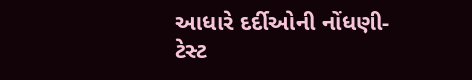આધારે દર્દીઓની નોંધણી- ટેસ્ટ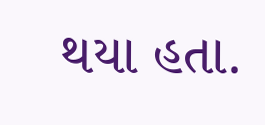થયા હતા.